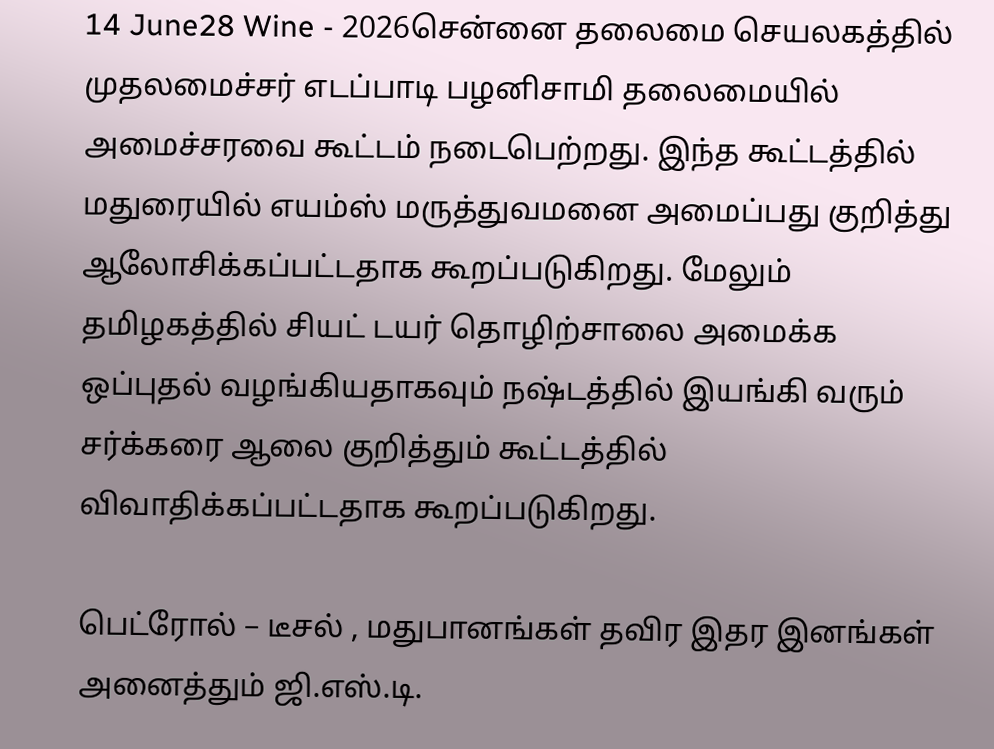14 June28 Wine - 2026சென்னை தலைமை செயலகத்தில் முதலமைச்சர் எடப்பாடி பழனிசாமி தலைமையில் அமைச்சரவை கூட்டம் நடைபெற்றது. இந்த கூட்டத்தில் மதுரையில் எயம்ஸ் மருத்துவமனை அமைப்பது குறித்து ஆலோசிக்கப்பட்டதாக கூறப்படுகிறது. மேலும் தமிழகத்தில் சியட் டயர் தொழிற்சாலை அமைக்க ஒப்புதல் வழங்கியதாகவும் நஷ்டத்தில் இயங்கி வரும் சர்க்கரை ஆலை குறித்தும் கூட்டத்தில் விவாதிக்கப்பட்டதாக கூறப்படுகிறது.

பெட்ரோல் – டீசல் , மதுபானங்கள் தவிர இதர இனங்கள் அனைத்தும் ஜி.எஸ்.டி.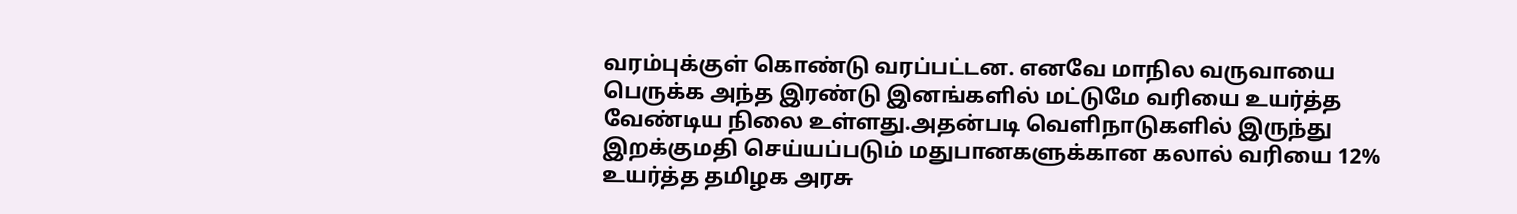வரம்புக்குள் கொண்டு வரப்பட்டன. எனவே மாநில வருவாயை பெருக்க அந்த இரண்டு இனங்களில் மட்டுமே வரியை உயர்த்த வேண்டிய நிலை உள்ளது.அதன்படி வெளிநாடுகளில் இருந்து இறக்குமதி செய்யப்படும் மதுபானகளுக்கான கலால் வரியை 12% உயர்த்த தமிழக அரசு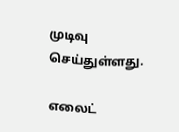முடிவு செய்துள்ளது.

எலைட்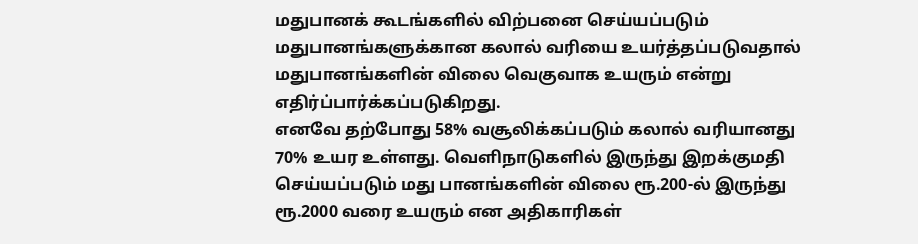மதுபானக் கூடங்களில் விற்பனை செய்யப்படும் மதுபானங்களுக்கான கலால் வரியை உயர்த்தப்படுவதால் மதுபானங்களின் விலை வெகுவாக உயரும் என்று எதிர்ப்பார்க்கப்படுகிறது.
எனவே தற்போது 58% வசூலிக்கப்படும் கலால் வரியானது 70% உயர உள்ளது. வெளிநாடுகளில் இருந்து இறக்குமதி செய்யப்படும் மது பானங்களின் விலை ரூ.200-ல் இருந்து ரூ.2000 வரை உயரும் என அதிகாரிகள்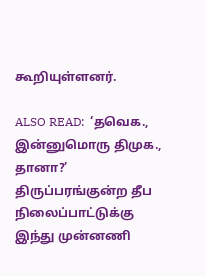கூறியுள்ளனர்.

ALSO READ:  ‘தவெக., இன்னுமொரு திமுக., தானா?’ திருப்பரங்குன்ற தீப நிலைப்பாட்டுக்கு இந்து முன்னணி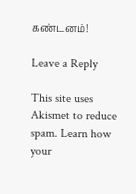கண்டனம்!

Leave a Reply

This site uses Akismet to reduce spam. Learn how your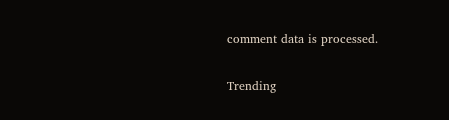comment data is processed.

Trending